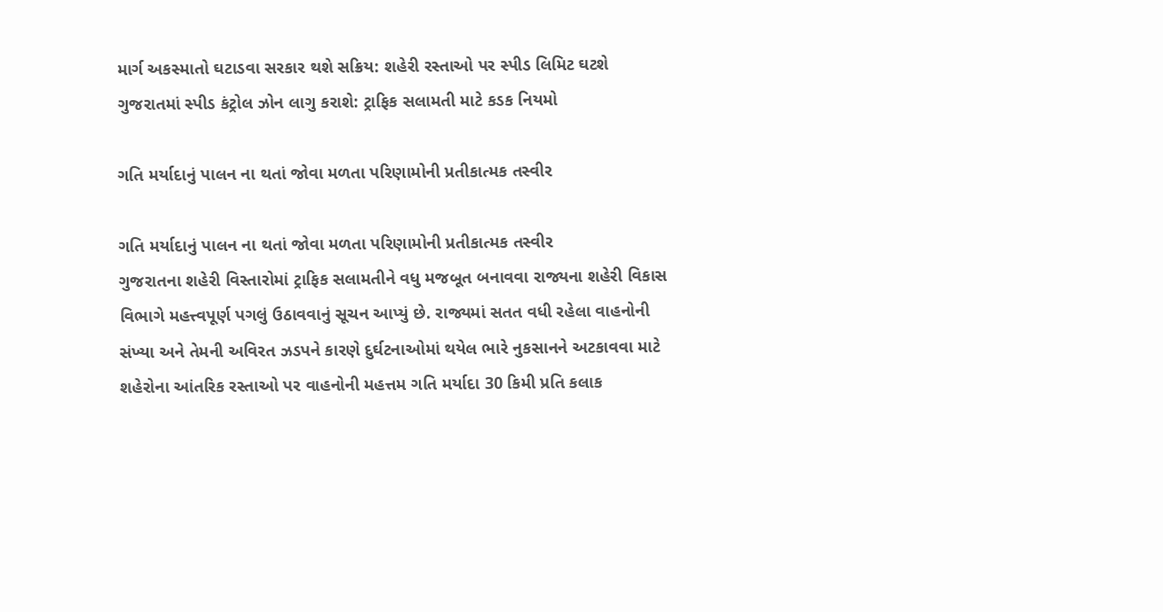માર્ગ અકસ્માતો ઘટાડવા સરકાર થશે સક્રિય: શહેરી રસ્તાઓ પર સ્પીડ લિમિટ ઘટશે
ગુજરાતમાં સ્પીડ કંટ્રોલ ઝોન લાગુ કરાશે: ટ્રાફિક સલામતી માટે કડક નિયમો

ગતિ મર્યાદાનું પાલન ના થતાં જોવા મળતા પરિણામોની પ્રતીકાત્મક તસ્વીર

ગતિ મર્યાદાનું પાલન ના થતાં જોવા મળતા પરિણામોની પ્રતીકાત્મક તસ્વીર
ગુજરાતના શહેરી વિસ્તારોમાં ટ્રાફિક સલામતીને વધુ મજબૂત બનાવવા રાજ્યના શહેરી વિકાસ વિભાગે મહત્ત્વપૂર્ણ પગલું ઉઠાવવાનું સૂચન આપ્યું છે. રાજ્યમાં સતત વધી રહેલા વાહનોની સંખ્યા અને તેમની અવિરત ઝડપને કારણે દુર્ઘટનાઓમાં થયેલ ભારે નુકસાનને અટકાવવા માટે શહેરોના આંતરિક રસ્તાઓ પર વાહનોની મહત્તમ ગતિ મર્યાદા 30 કિમી પ્રતિ કલાક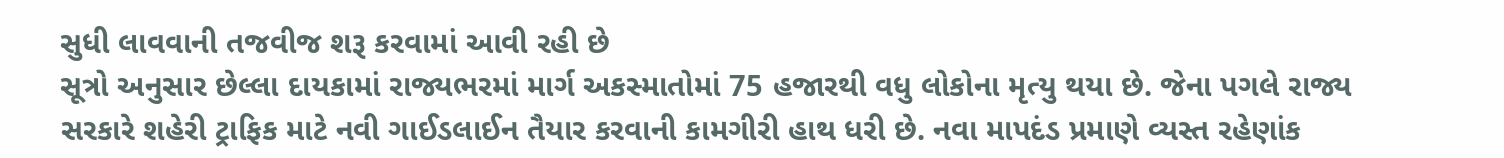સુધી લાવવાની તજવીજ શરૂ કરવામાં આવી રહી છે
સૂત્રો અનુસાર છેલ્લા દાયકામાં રાજ્યભરમાં માર્ગ અકસ્માતોમાં 75 હજારથી વધુ લોકોના મૃત્યુ થયા છે. જેના પગલે રાજ્ય સરકારે શહેરી ટ્રાફિક માટે નવી ગાઈડલાઈન તૈયાર કરવાની કામગીરી હાથ ધરી છે. નવા માપદંડ પ્રમાણે વ્યસ્ત રહેણાંક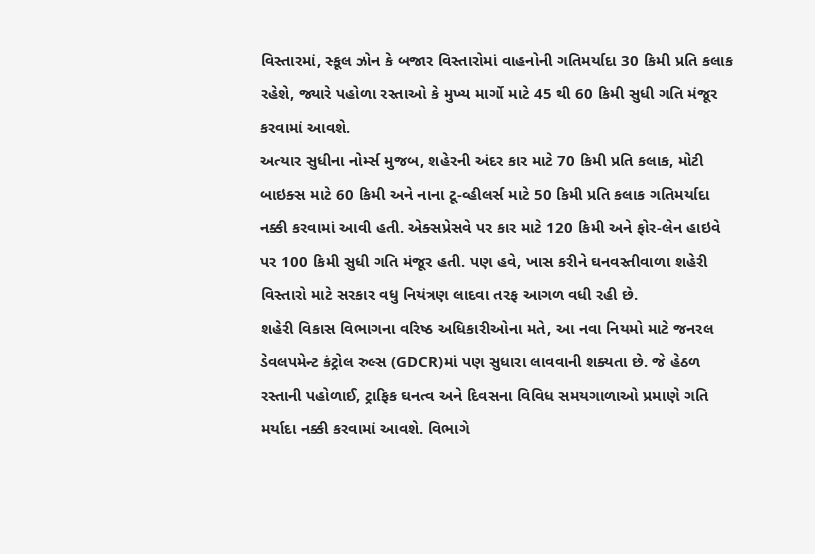વિસ્તારમાં, સ્કૂલ ઝોન કે બજાર વિસ્તારોમાં વાહનોની ગતિમર્યાદા 30 કિમી પ્રતિ કલાક રહેશે, જ્યારે પહોળા રસ્તાઓ કે મુખ્ય માર્ગો માટે 45 થી 60 કિમી સુધી ગતિ મંજૂર કરવામાં આવશે.
અત્યાર સુધીના નોર્મ્સ મુજબ, શહેરની અંદર કાર માટે 70 કિમી પ્રતિ કલાક, મોટી બાઇક્સ માટે 60 કિમી અને નાના ટૂ-વ્હીલર્સ માટે 50 કિમી પ્રતિ કલાક ગતિમર્યાદા નક્કી કરવામાં આવી હતી. એક્સપ્રેસવે પર કાર માટે 120 કિમી અને ફોર-લેન હાઇવે પર 100 કિમી સુધી ગતિ મંજૂર હતી. પણ હવે, ખાસ કરીને ઘનવસ્તીવાળા શહેરી વિસ્તારો માટે સરકાર વધુ નિયંત્રણ લાદવા તરફ આગળ વધી રહી છે.
શહેરી વિકાસ વિભાગના વરિષ્ઠ અધિકારીઓના મતે, આ નવા નિયમો માટે જનરલ ડેવલપમેન્ટ કંટ્રોલ રુલ્સ (GDCR)માં પણ સુધારા લાવવાની શક્યતા છે. જે હેઠળ રસ્તાની પહોળાઈ, ટ્રાફિક ઘનત્વ અને દિવસના વિવિધ સમયગાળાઓ પ્રમાણે ગતિ મર્યાદા નક્કી કરવામાં આવશે. વિભાગે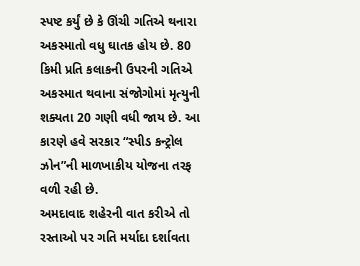સ્પષ્ટ કર્યું છે કે ઊંચી ગતિએ થનારા અકસ્માતો વધુ ઘાતક હોય છે. 80 કિમી પ્રતિ કલાકની ઉપરની ગતિએ અકસ્માત થવાના સંજોગોમાં મૃત્યુની શક્યતા 20 ગણી વધી જાય છે. આ કારણે હવે સરકાર “સ્પીડ કન્ટ્રોલ ઝોન”ની માળખાકીય યોજના તરફ વળી રહી છે.
અમદાવાદ શહેરની વાત કરીએ તો રસ્તાઓ પર ગતિ મર્યાદા દર્શાવતા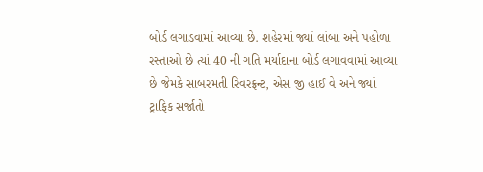બોર્ડ લગાડવામાં આવ્યા છે. શહેરમાં જ્યાં લાંબા અને પહોળા રસ્તાઓ છે ત્યાં 40 ની ગતિ મર્યાદાના બોર્ડ લગાવવામાં આવ્યા છે જેમકે સાબરમતી રિવરફ્રન્ટ, એસ જી હાઈ વે અને જ્યાં ટ્રાફિક સર્જાતો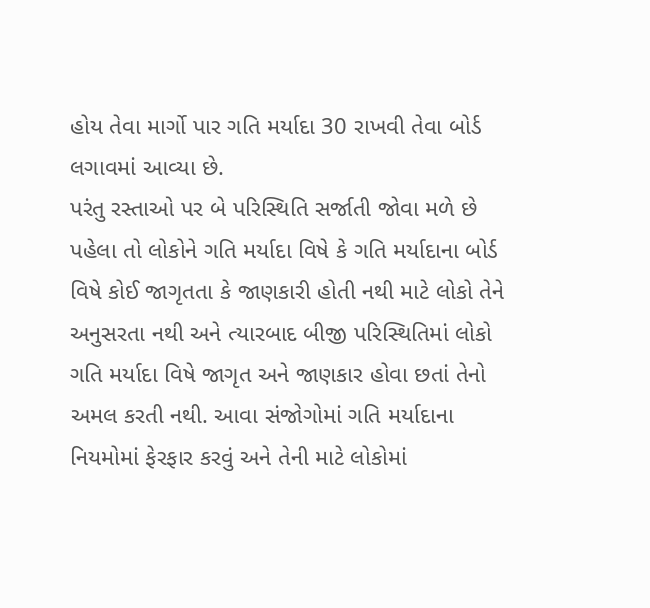હોય તેવા માર્ગો પાર ગતિ મર્યાદા 30 રાખવી તેવા બોર્ડ લગાવમાં આવ્યા છે.
પરંતુ રસ્તાઓ પર બે પરિસ્થિતિ સર્જાતી જોવા મળે છે પહેલા તો લોકોને ગતિ મર્યાદા વિષે કે ગતિ મર્યાદાના બોર્ડ વિષે કોઈ જાગૃતતા કે જાણકારી હોતી નથી માટે લોકો તેને અનુસરતા નથી અને ત્યારબાદ બીજી પરિસ્થિતિમાં લોકો ગતિ મર્યાદા વિષે જાગૃત અને જાણકાર હોવા છતાં તેનો અમલ કરતી નથી. આવા સંજોગોમાં ગતિ મર્યાદાના નિયમોમાં ફેરફાર કરવું અને તેની માટે લોકોમાં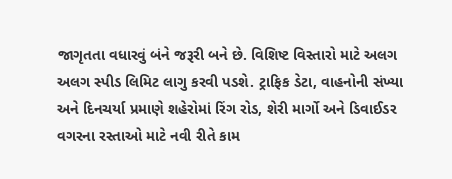જાગૃતતા વધારવું બંને જરૂરી બને છે. વિશિષ્ટ વિસ્તારો માટે અલગ અલગ સ્પીડ લિમિટ લાગુ કરવી પડશે. ટ્રાફિક ડેટા, વાહનોની સંખ્યા અને દિનચર્યા પ્રમાણે શહેરોમાં રિંગ રોડ, શેરી માર્ગો અને ડિવાઈડર વગરના રસ્તાઓ માટે નવી રીતે કામ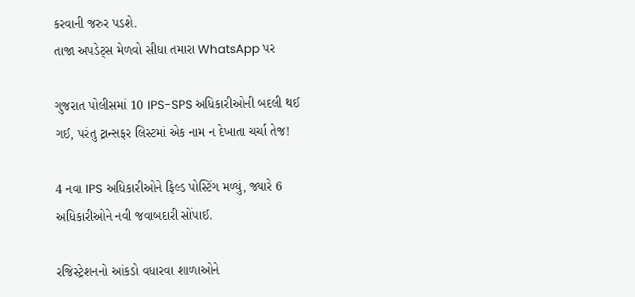કરવાની જરુર પડશે.
તાજા અપડેટ્સ મેળવો સીધા તમારા WhatsApp પર

ગુજરાત પોલીસમાં 10 IPS-SPS અધિકારીઓની બદલી થઈ ગઈ, પરંતુ ટ્રાન્સફર લિસ્ટમાં એક નામ ન દેખાતા ચર્ચા તેજ!

4 નવા IPS અધિકારીઓને ફિલ્ડ પોસ્ટિંગ મળ્યું, જ્યારે 6 અધિકારીઓને નવી જવાબદારી સોંપાઈ.

રજિસ્ટ્રેશનનો આંકડો વધારવા શાળાઓને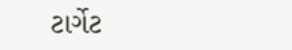ટાર્ગેટ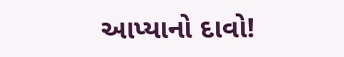આપ્યાનો દાવો!